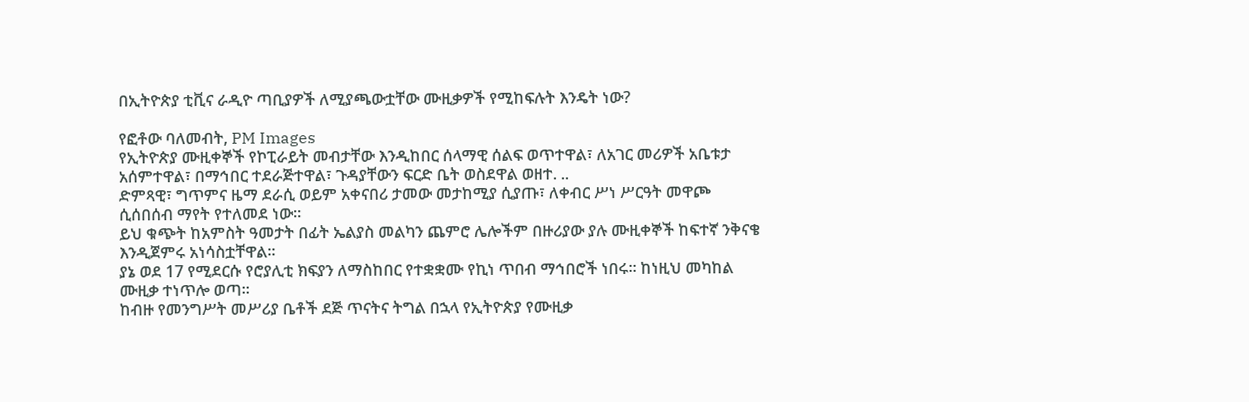በኢትዮጵያ ቲቪና ራዲዮ ጣቢያዎች ለሚያጫውቷቸው ሙዚቃዎች የሚከፍሉት እንዴት ነው?

የፎቶው ባለመብት, PM Images
የኢትዮጵያ ሙዚቀኞች የኮፒራይት መብታቸው እንዲከበር ሰላማዊ ሰልፍ ወጥተዋል፣ ለአገር መሪዎች አቤቱታ አሰምተዋል፣ በማኅበር ተደራጅተዋል፣ ጉዳያቸውን ፍርድ ቤት ወስደዋል ወዘተ. ..
ድምጻዊ፣ ግጥምና ዜማ ደራሲ ወይም አቀናበሪ ታመው መታከሚያ ሲያጡ፣ ለቀብር ሥነ ሥርዓት መዋጮ ሲሰበሰብ ማየት የተለመደ ነው።
ይህ ቁጭት ከአምስት ዓመታት በፊት ኤልያስ መልካን ጨምሮ ሌሎችም በዙሪያው ያሉ ሙዚቀኞች ከፍተኛ ንቅናቄ እንዲጀምሩ አነሳስቷቸዋል።
ያኔ ወደ 17 የሚደርሱ የሮያሊቲ ክፍያን ለማስከበር የተቋቋሙ የኪነ ጥበብ ማኅበሮች ነበሩ። ከነዚህ መካከል ሙዚቃ ተነጥሎ ወጣ።
ከብዙ የመንግሥት መሥሪያ ቤቶች ደጅ ጥናትና ትግል በኋላ የኢትዮጵያ የሙዚቃ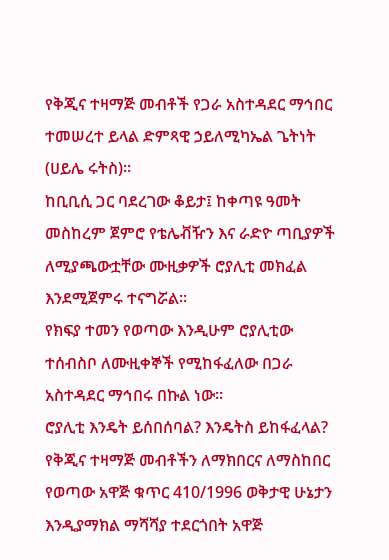የቅጂና ተዛማጅ መብቶች የጋራ አስተዳደር ማኅበር ተመሠረተ ይላል ድምጻዊ ኃይለሚካኤል ጌትነት (ሀይሌ ሩትስ)።
ከቢቢሲ ጋር ባደረገው ቆይታ፤ ከቀጣዩ ዓመት መስከረም ጀምሮ የቴሌቭዥን እና ራድዮ ጣቢያዎች ለሚያጫውቷቸው ሙዚቃዎች ሮያሊቲ መክፈል እንደሚጀምሩ ተናግሯል።
የክፍያ ተመን የወጣው እንዲሁም ሮያሊቲው ተሰብስቦ ለሙዚቀኞች የሚከፋፈለው በጋራ አስተዳደር ማኅበሩ በኩል ነው።
ሮያሊቲ እንዴት ይሰበሰባል? እንዴትስ ይከፋፈላል?
የቅጂና ተዛማጅ መብቶችን ለማክበርና ለማስከበር የወጣው አዋጅ ቁጥር 410/1996 ወቅታዊ ሁኔታን እንዲያማክል ማሻሻያ ተደርጎበት አዋጅ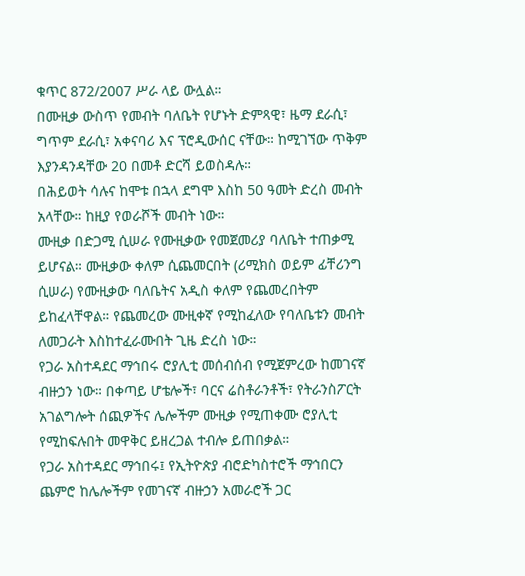ቁጥር 872/2007 ሥራ ላይ ውሏል።
በሙዚቃ ውስጥ የመብት ባለቤት የሆኑት ድምጻዊ፣ ዜማ ደራሲ፣ ግጥም ደራሲ፣ አቀናባሪ እና ፕሮዲውሰር ናቸው። ከሚገኘው ጥቅም እያንዳንዳቸው 20 በመቶ ድርሻ ይወስዳሉ።
በሕይወት ሳሉና ከሞቱ በኋላ ደግሞ እስከ 50 ዓመት ድረስ መብት አላቸው። ከዚያ የወራሾች መብት ነው።
ሙዚቃ በድጋሚ ሲሠራ የሙዚቃው የመጀመሪያ ባለቤት ተጠቃሚ ይሆናል። ሙዚቃው ቀለም ሲጨመርበት (ሪሚክስ ወይም ፊቸሪንግ ሲሠራ) የሙዚቃው ባለቤትና አዲስ ቀለም የጨመረበትም ይከፈላቸዋል። የጨመረው ሙዚቀኛ የሚከፈለው የባለቤቱን መብት ለመጋራት እስከተፈራሙበት ጊዜ ድረስ ነው።
የጋራ አስተዳደር ማኅበሩ ሮያሊቲ መሰብሰብ የሚጀምረው ከመገናኛ ብዙኃን ነው። በቀጣይ ሆቴሎች፣ ባርና ሬስቶራንቶች፣ የትራንስፖርት አገልግሎት ሰጪዎችና ሌሎችም ሙዚቃ የሚጠቀሙ ሮያሊቲ የሚከፍሉበት መዋቅር ይዘረጋል ተብሎ ይጠበቃል።
የጋራ አስተዳደር ማኅበሩ፤ የኢትዮጵያ ብሮድካስተሮች ማኅበርን ጨምሮ ከሌሎችም የመገናኛ ብዙኃን አመራሮች ጋር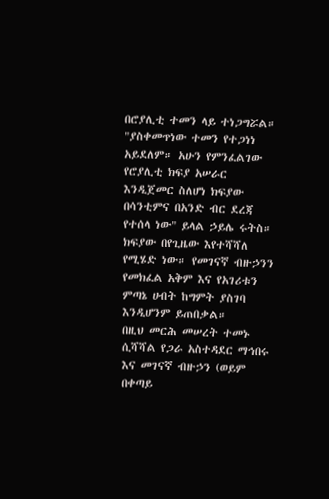በሮያሊቲ ተመን ላይ ተነጋግሯል።
"ያስቀመጥነው ተመን የተጋነነ አይደለም። አሁን የምንፈልገው የሮያሊቲ ክፍያ አሠራር እንዲጀመር ስለሆነ ክፍያው በሳንቲምና በአንድ ብር ደረጃ የተሰላ ነው" ይላል ኃይሌ ሩትስ።
ክፍያው በየጊዜው እየተሻሻለ የሚሄድ ነው። የመገናኛ ብዙኃንን የመክፈል አቅም እና የአገሪቱን ምጣኔ ሀብት ከግምት ያስገባ እንዲሆንም ይጠበቃል።
በዚህ መርሕ መሠረት ተመኑ ሲሻሻል የጋራ አስተዳደር ማኅበሩ እና መገናኛ ብዙኃን (ወይም በቀጣይ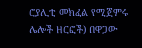ሮያሊቲ መክፈል የሚጀምሩ ሌሎች ዘርፎች) በዋጋው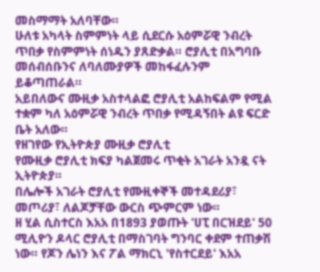መስማማት አለባቸው።
ሁለቱ አካላት ስምምነት ላይ ሲደርሱ አዕምሯዊ ንብረት ጥበቃ የስምምነት ሰነዱን ያጸድቃል። ሮያሊቲ በአግባቡ መሰብሰቡንና ለባለሙያዎች መከፋፈሉንም ይቆጣጠራል።
አይበለውና ሙዚቃ አስተላልፎ ሮያሊቲ አልከፍልም የሚል ተቋም ካለ አዕምሯዊ ንብረት ጥበቃ የሚዳኝበት ልዩ ፍርድ ቤት አለው።
የዘገየው የኢትዮጵያ ሙዚቃ ሮያሊቲ
የሙዚቃ ሮያሊቲ ክፍያ ካልጀመሩ ጥቂት አገራት አንዷ ናት ኢትዮጵያ።
በሌሎች አገራት ሮያሊቲ የሙዚቀኞች መተዳደሪያ፣ መጦሪያ፣ ለልጆቻቸው ውርስ ጭምርም ነው።
ዘ ሂል ሲስተርስ እአአ በ1893 ያወጡት 'ሀፒ በርዝደይ' 50 ሚሊዮን ዶላር ሮያሊቲ በማስገባት ግንባር ቀደም ተጠቃሽ ነው። የጆን ሌነን እና ፖል ማክርኒ 'የስተርደይ' እአአ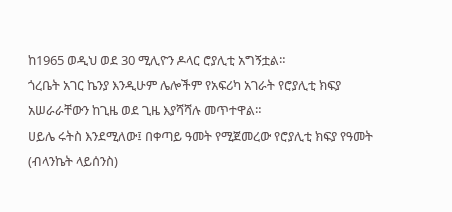ከ1965 ወዲህ ወደ 30 ሚሊዮን ዶላር ሮያሊቲ አግኝቷል።
ጎረቤት አገር ኬንያ እንዲሁም ሌሎችም የአፍሪካ አገራት የሮያሊቲ ክፍያ አሠራራቸውን ከጊዜ ወደ ጊዜ እያሻሻሉ መጥተዋል።
ሀይሌ ሩትስ እንደሚለው፤ በቀጣይ ዓመት የሚጀመረው የሮያሊቲ ክፍያ የዓመት (ብላንኬት ላይሰንስ)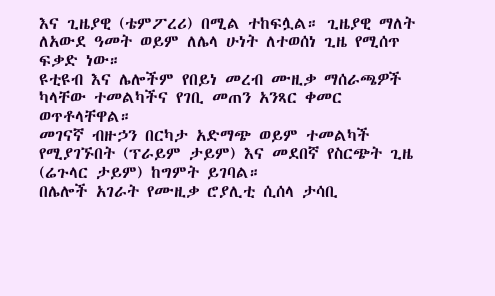እና ጊዜያዊ (ቴምፖረሪ) በሚል ተከፍሏል። ጊዜያዊ ማለት ለአውደ ዓመት ወይም ለሌላ ሁነት ለተወሰነ ጊዜ የሚሰጥ ፍቃድ ነው።
ዩቲዩብ እና ሌሎችም የበይነ መረብ ሙዚቃ ማሰራጫዎች ካላቸው ተመልካችና የገቢ መጠን አንጻር ቀመር ወጥቶላቸዋል።
መገናኛ ብዙኃን በርካታ አድማጭ ወይም ተመልካች የሚያገኙበት (ፕራይም ታይም) እና መደበኛ የስርጭት ጊዜ (ሬጉላር ታይም) ከግምት ይገባል።
በሌሎች አገራት የሙዚቃ ሮያሊቲ ሲሰላ ታሳቢ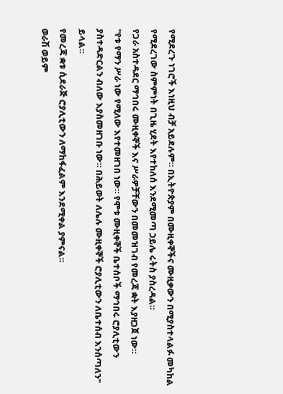የሚደረጉ ነገሮች እነዚህ ብቻ አይደሉም። በኢትዮጵያም በሙዚቀኞችና ሙዚቃውን በሚያስተላልፉ መካከል የሚደረገው ስምምነት በጊዜ ሂደት እየተከለሰ እንደሚመጣ ኃይሌ ሩትስ ያስረዳል።
የጋራ አስተዳደር ማኅበሩ ሙዚቀኞች እና ሥራዎቻቸውን በመመዝገብ የመረጃ ቋት እያዘጋጀ ነው።
"የቱ የማን ሥራ ነው የሚለው እየተመዘገበ ነው። የሞቱ ሙዚቀኞች ቤተሰቦች ማኅበሩ ሮያሊቲውን ያስተዳድርልን ብለው እያስመዘገቡ ነው። በሕይወት ለሌሉ ሙዚቀኞች ሮያሊቲውን ለቤተሰብ እንሰጣለን" ይላል።
የመረጃ ቋቱ ሲደራጅ ሮያሊቲውን ለማከፋፈልም እንደሚቀል ያምናል።
ወራሽ ወይም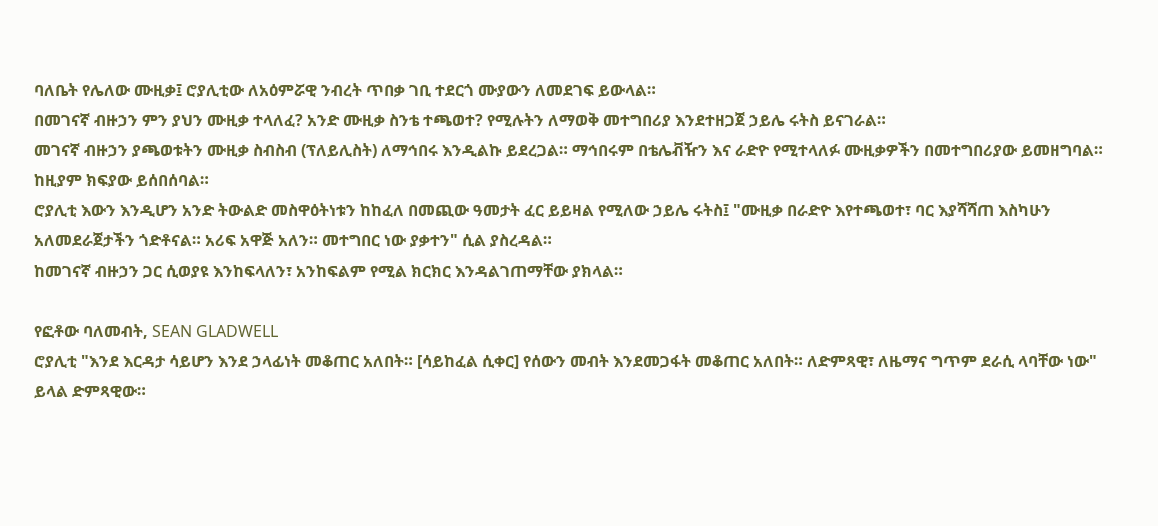ባለቤት የሌለው ሙዚቃ፤ ሮያሊቲው ለአዕምሯዊ ንብረት ጥበቃ ገቢ ተደርጎ ሙያውን ለመደገፍ ይውላል።
በመገናኛ ብዙኃን ምን ያህን ሙዚቃ ተላለፈ? አንድ ሙዚቃ ስንቴ ተጫወተ? የሚሉትን ለማወቅ መተግበሪያ እንደተዘጋጀ ኃይሌ ሩትስ ይናገራል።
መገናኛ ብዙኃን ያጫወቱትን ሙዚቃ ስብስብ (ፕለይሊስት) ለማኅበሩ እንዲልኩ ይደረጋል። ማኅበሩም በቴሌቭዥን እና ራድዮ የሚተላለፉ ሙዚቃዎችን በመተግበሪያው ይመዘግባል። ከዚያም ክፍያው ይሰበሰባል።
ሮያሊቲ እውን እንዲሆን አንድ ትውልድ መስዋዕትነቱን ከከፈለ በመጪው ዓመታት ፈር ይይዛል የሚለው ኃይሌ ሩትስ፤ "ሙዚቃ በራድዮ እየተጫወተ፣ ባር እያሻሻጠ እስካሁን አለመደራጀታችን ጎድቶናል። አሪፍ አዋጅ አለን። መተግበር ነው ያቃተን" ሲል ያስረዳል።
ከመገናኛ ብዙኃን ጋር ሲወያዩ እንከፍላለን፣ አንከፍልም የሚል ክርክር እንዳልገጠማቸው ያክላል።

የፎቶው ባለመብት, SEAN GLADWELL
ሮያሊቲ "እንደ እርዳታ ሳይሆን እንደ ኃላፊነት መቆጠር አለበት። [ሳይከፈል ሲቀር] የሰውን መብት እንደመጋፋት መቆጠር አለበት። ለድምጻዊ፣ ለዜማና ግጥም ደራሲ ላባቸው ነው" ይላል ድምጻዊው።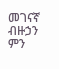መገናኛ ብዙኃን ምን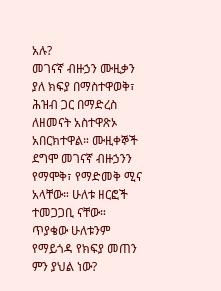አሉ?
መገናኛ ብዙኃን ሙዚቃን ያለ ክፍያ በማስተዋወቅ፣ ሕዝብ ጋር በማድረስ ለዘመናት አስተዋጽኦ አበርክተዋል። ሙዚቀኞች ደግሞ መገናኛ ብዙኃንን የማሞቅ፣ የማድመቅ ሚና አላቸው። ሁለቱ ዘርፎች ተመጋጋቢ ናቸው።
ጥያቄው ሁለቱንም የማይጎዳ የክፍያ መጠን ምን ያህል ነው?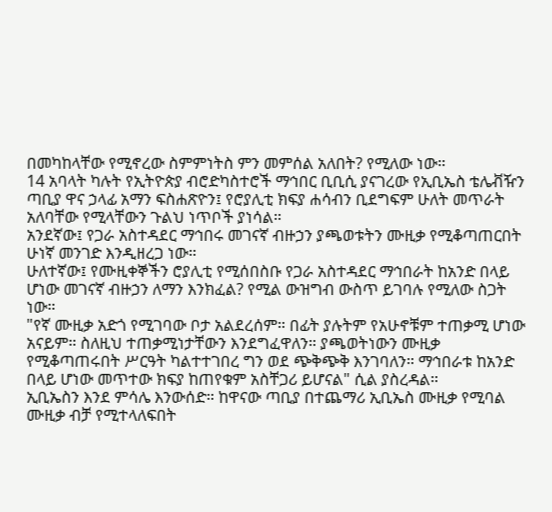በመካከላቸው የሚኖረው ስምምነትስ ምን መምሰል አለበት? የሚለው ነው።
14 አባላት ካሉት የኢትዮጵያ ብሮድካስተሮች ማኅበር ቢቢሲ ያናገረው የኢቢኤስ ቴሌቭዥን ጣቢያ ዋና ኃላፊ አማን ፍስሐጽዮን፤ የሮያሊቲ ክፍያ ሐሳብን ቢደግፍም ሁለት መጥራት አለባቸው የሚላቸውን ጉልህ ነጥቦች ያነሳል።
አንደኛው፤ የጋራ አስተዳደር ማኅበሩ መገናኛ ብዙኃን ያጫወቱትን ሙዚቃ የሚቆጣጠርበት ሁነኛ መንገድ እንዲዘረጋ ነው።
ሁለተኛው፤ የሙዚቀኞችን ሮያሊቲ የሚሰበስቡ የጋራ አስተዳደር ማኅበራት ከአንድ በላይ ሆነው መገናኛ ብዙኃን ለማን እንክፈል? የሚል ውዝግብ ውስጥ ይገባሉ የሚለው ስጋት ነው።
"የኛ ሙዚቃ አድጎ የሚገባው ቦታ አልደረሰም። በፊት ያሉትም የአሁኖቹም ተጠቃሚ ሆነው አናይም። ስለዚህ ተጠቃሚነታቸውን እንደግፈዋለን። ያጫወትነውን ሙዚቃ የሚቆጣጠሩበት ሥርዓት ካልተተገበረ ግን ወደ ጭቅጭቅ እንገባለን። ማኅበራቱ ከአንድ በላይ ሆነው መጥተው ክፍያ ከጠየቁም አስቸጋሪ ይሆናል" ሲል ያስረዳል።
ኢቢኤስን እንደ ምሳሌ እንውሰድ። ከዋናው ጣቢያ በተጨማሪ ኢቢኤስ ሙዚቃ የሚባል ሙዚቃ ብቻ የሚተላለፍበት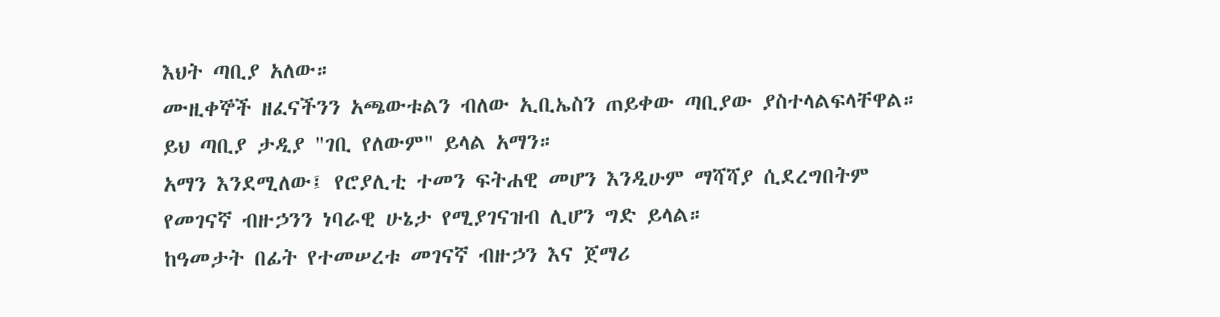እህት ጣቢያ አለው።
ሙዚቀኞች ዘፈናችንን አጫውቱልን ብለው ኢቢኤስን ጠይቀው ጣቢያው ያስተላልፍላቸዋል። ይህ ጣቢያ ታዲያ "ገቢ የለውም" ይላል አማን።
አማን እንደሚለው፤ የሮያሊቲ ተመን ፍትሐዊ መሆን እንዲሁም ማሻሻያ ሲደረግበትም የመገናኛ ብዙኃንን ነባራዊ ሁኔታ የሚያገናዝብ ሊሆን ግድ ይላል።
ከዓመታት በፊት የተመሠረቱ መገናኛ ብዙኃን እና ጀማሪ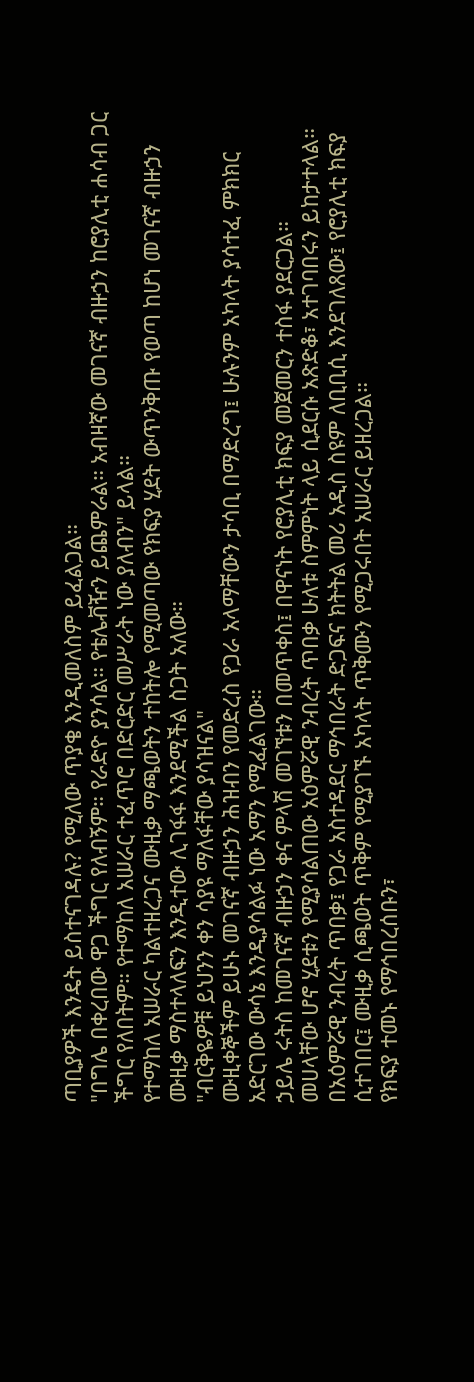ጣቢያዎች እንዴት ይስተናገዳሉ? የሚለው ጥያቄ እንዲመለስም ይፈልጋል።
"በግሌ በቀረበው ዋጋ ችግር የለብኝም። የራድዮ ያንሳል። የቴሌቭዥን ይጨምራል። አብዛኛው መገናኛ ብዙኃን ከሮያሊቲ ሐሳብ ጋር ችግር የለበትም። የተማከለ አሠራር ተፈጥሮ በድርድር መሥራት ነው ያለብን" ይላል።
የተማከለ አሠራር ካልተዘረጋና ሙዚቃ ማጫወትን ተከትሎ የሚመጣው የክፍያ ሂደት ውጥንቅጡ የወጣ ከሆነ መገናኛ ብዙኃን ሙዚቃ ማስተላለፍን እንዲተው ሊገፋፋ እንደሚችል ስጋት አለው።
"ብርቅዬዎቹ ይህንን ቀን ሳያዩ ማለፋቸው ያሳዝናል"
ሙዚቀኞችም ይሁኑ መገናኛ ብዙኃን ሕዝብን የመድረስ የጋራ አላማቸውን ታሳቢ በማድረግ፤ ሁሉንም አካላት ያሳተፈ ምክክር አድርገው ውሳኔ እንዲያሳልፉ ነው አማን የሚፈልገው።
ኃይሌ ሩትስ ከመገናኛ ብዙኃን ቀና ምላሽ መገኘቱን በመጥቀስ፤ በዋናነት የሮያሊቲ ክፍያ መጀመርን ተስፋ ያደርጋል።
መሀላቸው ሆኖ ሂደቱን የሚያሳልጠው አዕምሯዊ ንብረት ጥበቃ ሁለቱ ስምምነት ላይ ሲደርሱ አጽድቆ፣ አተገባበሩን ይከታተላል።
በአዕምሯዊ ንብረት ጥበቃ፤ የጋራ አስተዳደር ማኅበራት ድጋፍና ክትትል መሪ አዲስ ስዩም ለቢቢሲ እንደገለጸው፤ የሮያሊቲ ክፍያ ሲተገበር፤ ሙዚቃ ሲጫወት ጥቅም የሚያገኙ አካላት ጥቅሙን የሚጋሩበት አሠራር ይዘረጋል።
የክፍያ ተመኑ የማኅበረሰቡን፣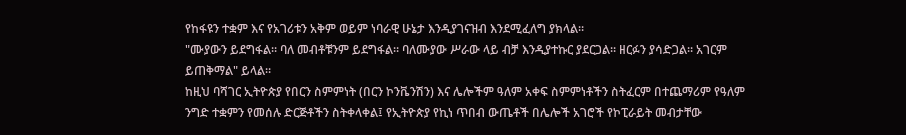የከፋዩን ተቋም እና የአገሪቱን አቅም ወይም ነባራዊ ሁኔታ እንዲያገናዝብ እንደሚፈለግ ያክላል።
"ሙያውን ይደግፋል። ባለ መብቶቹንም ይደግፋል። ባለሙያው ሥራው ላይ ብቻ እንዲያተኩር ያደርጋል። ዘርፉን ያሳድጋል። አገርም ይጠቅማል" ይላል።
ከዚህ ባሻገር ኢትዮጵያ የበርን ስምምነት (በርን ኮንቬንሽን) እና ሌሎችም ዓለም አቀፍ ስምምነቶችን ስትፈርም በተጨማሪም የዓለም ንግድ ተቋምን የመሰሉ ድርጅቶችን ስትቀላቀል፤ የኢትዮጵያ የኪነ ጥበብ ውጤቶች በሌሎች አገሮች የኮፒራይት መብታቸው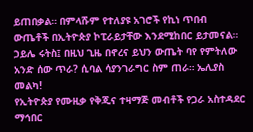ይጠበቃል። በምላሹም የተለያዩ አገሮች የኪነ ጥበብ ውጤቶች በኢትዮጵያ ኮፒራይታቸው እንደሚከበር ይታመናል።
ኃይሌ ሩትስ፤ በዚህ ጊዜ በኖረና ይህን ውጤት ባየ የምትለው አንድ ሰው ጥራ? ሲባል ሳያንገራግር ስም ጠራ። ኤሊያስ መልካ!
የኢትዮጵያ የሙዚቃ የቅጂና ተዛማጅ መብቶች የጋራ አስተዳደር ማኅበር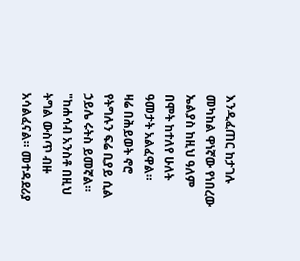እንዲፈጠር ከታገሉ መካከል ዋነኛው የነበረው ኤልያስ ከዚህ ዓለም በሞት ከተለየ ሁለት ዓመታት አልፈዋል።
ዛሬ በሕይወት ኖሮ የትግሉን ፍሬ ቢያይ ሲል ኃይሌ ሩትስ ይመኛል።
"ከሐሳብ አንስቶ በዚህ ትግል ውስጥ ብዙ አሳልፈናል። መተዳደሪያ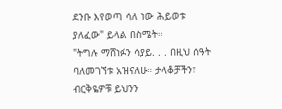ደንቡ እየወጣ ሳለ ነው ሕይወቱ ያለፈው" ይላል በስሜት።
"ትግሉ ማሸነፉን ሳያይ. . . በዚህ ሰዓት ባለመገኘቱ አዝናለሁ። ታላቆቻችን፣ ብርቅዬዎቹ ይህንን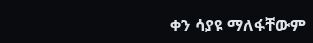ቀን ሳያዩ ማለፋቸውም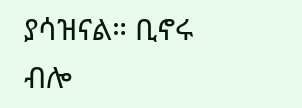ያሳዝናል። ቢኖሩ ብሎ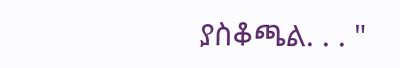ያስቆጫል. . . "